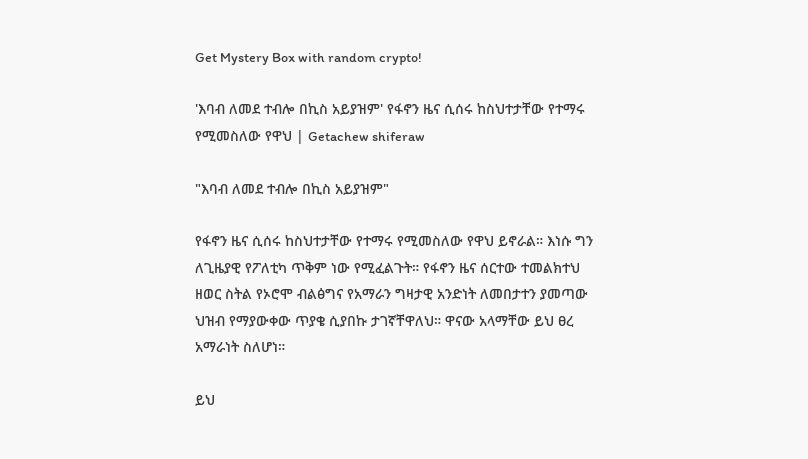Get Mystery Box with random crypto!

'እባብ ለመደ ተብሎ በኪስ አይያዝም' የፋኖን ዜና ሲሰሩ ከስህተታቸው የተማሩ የሚመስለው የዋህ | Getachew shiferaw

"እባብ ለመደ ተብሎ በኪስ አይያዝም"

የፋኖን ዜና ሲሰሩ ከስህተታቸው የተማሩ የሚመስለው የዋህ ይኖራል። እነሱ ግን ለጊዜያዊ የፖለቲካ ጥቅም ነው የሚፈልጉት። የፋኖን ዜና ሰርተው ተመልክተህ ዘወር ስትል የኦሮሞ ብልፅግና የአማራን ግዛታዊ አንድነት ለመበታተን ያመጣው ህዝብ የማያውቀው ጥያቄ ሲያበኩ ታገኛቸዋለህ። ዋናው አላማቸው ይህ ፀረ አማራነት ስለሆነ።

ይህ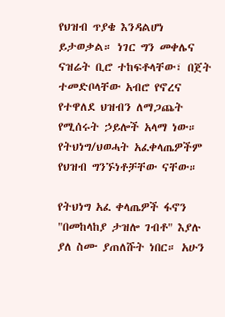የህዝብ ጥያቄ እንዳልሆነ ይታወቃል። ነገር ግን መቀሌና ናዝሬት ቢሮ ተከፍቶላቸው፣ በጀት ተመድቦላቸው አብሮ የኖረና የተዋለደ ህዝብን ለማጋጨት የሚሰሩት ኃይሎች አላማ ነው። የትህነግ/ህወሓት አፈቀላጤዎችም የህዝብ ግንኙነቶቻቸው ናቸው።

የትህነግ አፈ ቀላጤዎች ፋኖን "በመከላከያ ታዝሎ ገብቶ" እያሉ ያለ ስሙ ያጠለሹት ነበር። አሁን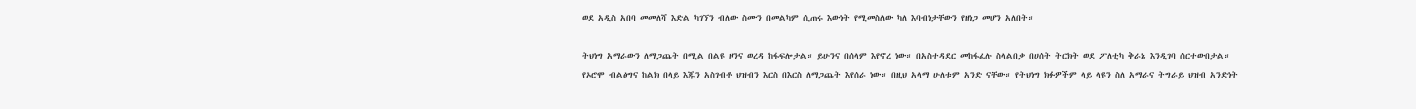ወደ አዲስ አበባ መመለሻ እድል ካገኘን ብለው ስሙን በመልካም ሲጠሩ እውነት የሚመስለው ካለ እባብነታቸውን የዘነጋ መሆን አለበት።

ትህነግ አማራውን ለማጋጨት በሚል በልዩ ዞንና ወረዳ ከፋፍሎታል። ይሁንና በሰላም እየኖረ ነው። በአስተዳደር መከፋፈሉ ስላልበቃ በሀሰት ትርክት ወደ ፖለቲካ ቅራኔ እንዲገባ ሰርተውበታል። የኦሮሞ ብልፅግና ከልክ በላይ እጁን አስገብቶ ህዝብን እርስ በእርስ ለማጋጨት እየሰራ ነው። በዚህ አላማ ሁለቱም አንድ ናቸው። የትህነግ ክፉዎችም ላይ ላዩን ስለ አማራና ትግራይ ህዝብ አንድነት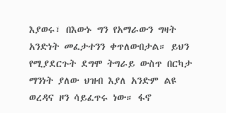እያወሩ፣ በእውኑ ግን የአማራውን ግዛት አንድነት መፈታተንን ቀጥለውበታል። ይህን የሚያደርጉት ደግሞ ትግራይ ውስጥ በርካታ ማንነት ያለው ህዝብ እያለ አንድም ልዩ ወረዳና ዞን ሳይፈጥሩ ነው። ፋኖ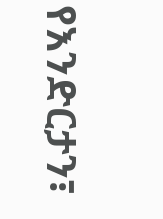የእንድርታን፣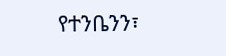የተንቤንን፣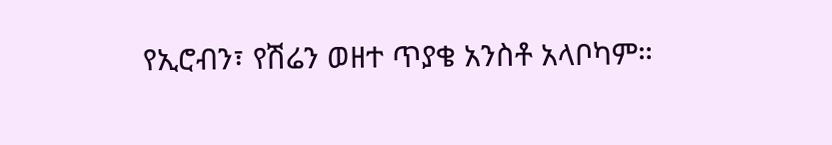የኢሮብን፣ የሽሬን ወዘተ ጥያቄ አንስቶ አላቦካም።